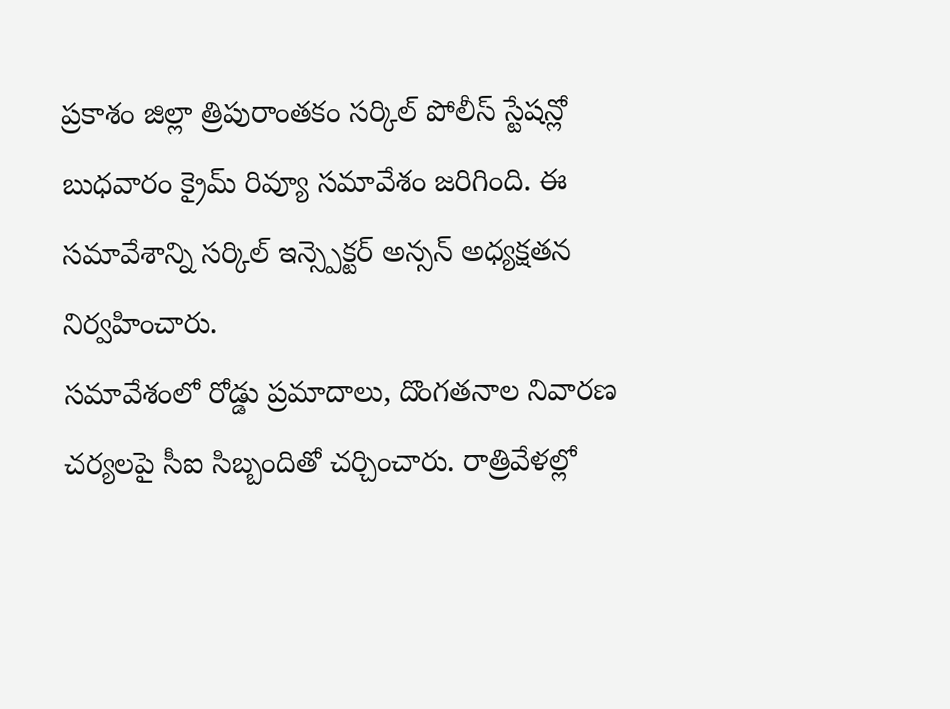ప్రకాశం జిల్లా త్రిపురాంతకం సర్కిల్ పోలీస్ స్టేషన్లో బుధవారం క్రైమ్ రివ్యూ సమావేశం జరిగింది. ఈ సమావేశాన్ని సర్కిల్ ఇన్స్పెక్టర్ అన్సన్ అధ్యక్షతన నిర్వహించారు.
సమావేశంలో రోడ్డు ప్రమాదాలు, దొంగతనాల నివారణ చర్యలపై సీఐ సిబ్బందితో చర్చించారు. రాత్రివేళల్లో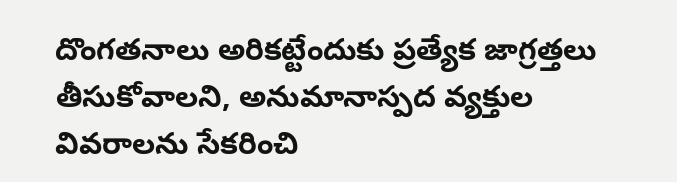దొంగతనాలు అరికట్టేందుకు ప్రత్యేక జాగ్రత్తలు తీసుకోవాలని, అనుమానాస్పద వ్యక్తుల వివరాలను సేకరించి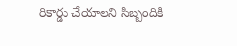రికార్డు చేయాలని సిబ్బందికి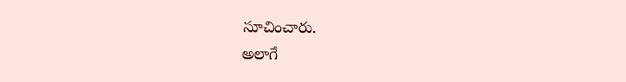సూచించారు.
అలాగే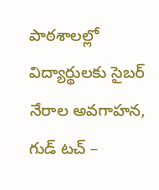పాఠశాలల్లో విద్యార్థులకు సైబర్ నేరాల అవగాహన, గుడ్ టచ్ –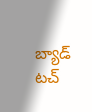బ్యాడ్ టచ్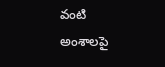వంటి అంశాలపై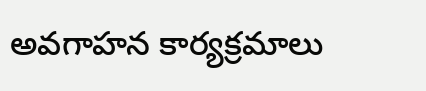అవగాహన కార్యక్రమాలు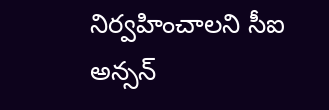నిర్వహించాలని సీఐ అన్సన్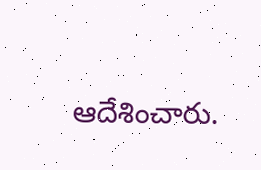ఆదేశించారు.